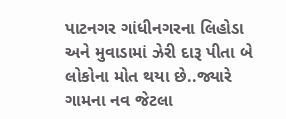પાટનગર ગાંધીનગરના લિહોડા અને મુવાડામાં ઝેરી દારૂ પીતા બે લોકોના મોત થયા છે..જ્યારે ગામના નવ જેટલા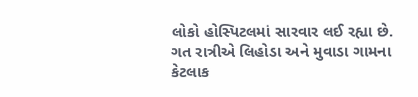લોકો હોસ્પિટલમાં સારવાર લઈ રહ્યા છે. ગત રાત્રીએ લિહોડા અને મુવાડા ગામના કેટલાક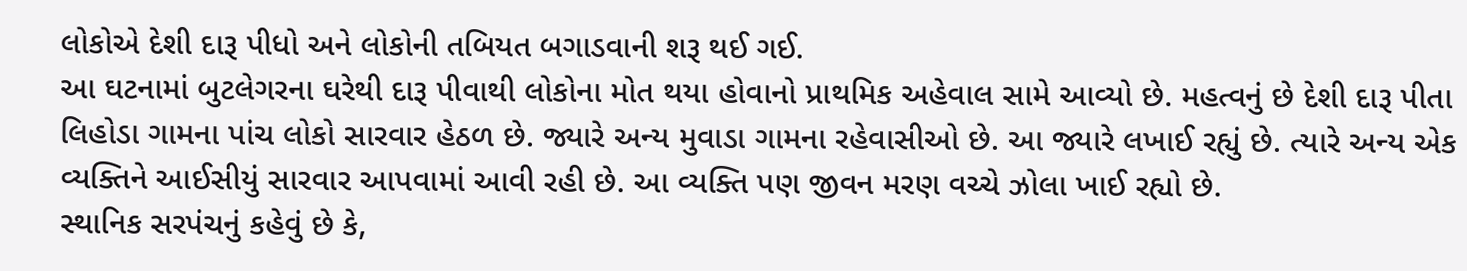લોકોએ દેશી દારૂ પીધો અને લોકોની તબિયત બગાડવાની શરૂ થઈ ગઈ.
આ ઘટનામાં બુટલેગરના ઘરેથી દારૂ પીવાથી લોકોના મોત થયા હોવાનો પ્રાથમિક અહેવાલ સામે આવ્યો છે. મહત્વનું છે દેશી દારૂ પીતા લિહોડા ગામના પાંચ લોકો સારવાર હેઠળ છે. જ્યારે અન્ય મુવાડા ગામના રહેવાસીઓ છે. આ જ્યારે લખાઈ રહ્યું છે. ત્યારે અન્ય એક વ્યક્તિને આઈસીયું સારવાર આપવામાં આવી રહી છે. આ વ્યક્તિ પણ જીવન મરણ વચ્ચે ઝોલા ખાઈ રહ્યો છે.
સ્થાનિક સરપંચનું કહેવું છે કે,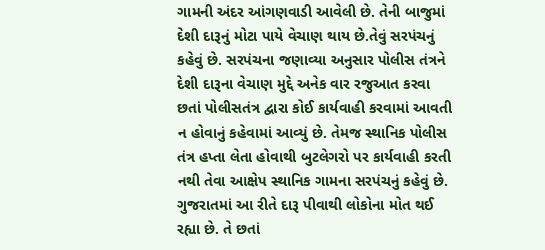ગામની અંદર આંગણવાડી આવેલી છે. તેની બાજુમાં દેશી દારૂનું મોટા પાયે વેચાણ થાય છે.તેવું સરપંચનું કહેવું છે. સરપંચના જણાવ્યા અનુસાર પોલીસ તંત્રને દેશી દારૂના વેચાણ મુદ્દે અનેક વાર રજુઆત કરવા છતાં પોલીસતંત્ર દ્વારા કોઈ કાર્યવાહી કરવામાં આવતી ન હોવાનું કહેવામાં આવ્યું છે. તેમજ સ્થાનિક પોલીસ તંત્ર હપ્તા લેતા હોવાથી બુટલેગરો પર કાર્યવાહી કરતી નથી તેવા આક્ષેપ સ્થાનિક ગામના સરપંચનું કહેવું છે.
ગુજરાતમાં આ રીતે દારૂ પીવાથી લોકોના મોત થઈ રહ્યા છે. તે છતાં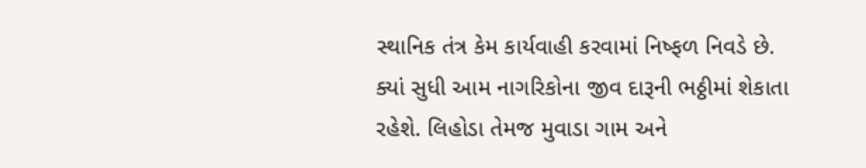સ્થાનિક તંત્ર કેમ કાર્યવાહી કરવામાં નિષ્ફળ નિવડે છે. ક્યાં સુધી આમ નાગરિકોના જીવ દારૂની ભઠ્ઠીમાં શેકાતા રહેશે. લિહોડા તેમજ મુવાડા ગામ અને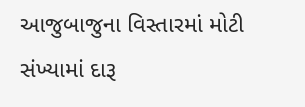આજુબાજુના વિસ્તારમાં મોટી સંખ્યામાં દારૂ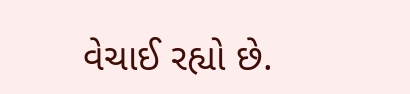વેચાઈ રહ્યો છે.